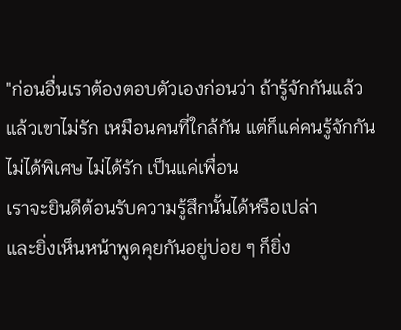"ก่อนอื่นเราต้องตอบตัวเองก่อนว่า ถ้ารู้จักกันแล้ว
แล้วเขาไม่รัก เหมือนคนที่ใกล้กัน แต่ก็แค่คนรู้จักกัน
ไม่ได้พิเศษ ไม่ได้รัก เป็นแค่เพื่อน
เราจะยินดีต้อนรับความรู้สึกนั้นได้หรือเปล่า
และยิ่งเห็นหน้าพูดคุยกันอยู่บ่อย ๆ ก็ยิ่ง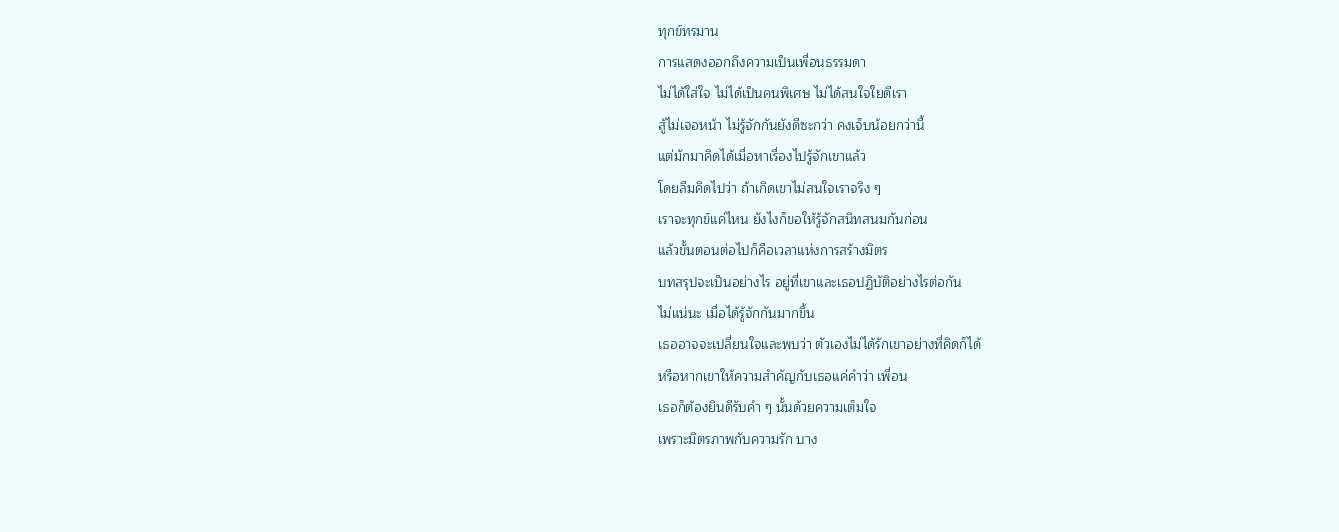ทุกข์ทรมาน
การแสดงออกถึงความเป็นเพื่อนธรรมดา
ไม่ได้ใส่ใจ ไม่ได้เป็นคนพิเศษ ไม่ได้สนใจใยดีเรา
สู้ไม่เจอหน้า ไม่รู้จักกันยังดีซะกว่า คงเจ็บน้อยกว่านี้
แต่มักมาคิดได้เมื่อหาเรื่องไปรู้จักเขาแล้ว
โดยลีมคิดไปว่า ถ้าเกิดเขาไม่สนใจเราจริง ๆ
เราจะทุกข์แค่ไหน ยังไงก็ขอให้รู้จักสนิทสนมกันก่อน
แล้วขั้นตอนต่อไปก็คือเวลาแห่งการสร้างมิตร
บทสรุปจะเป็นอย่างไร อยู่ที่เขาและเธอปฏิบัติอย่างไรต่อกัน
ไม่แน่นะ เมื่อได้รู้จักกันมากขึ้น
เธออาจจะเปลี่ยนใจและพบว่า ตัวเองไม่ได้รักเขาอย่างที่คิดก็ได้
หรือหากเขาให้ความสำคัญกับเธอแค่คำว่า เพื่อน
เธอก็ต้องยินดีรับคำ ๆ นั้นด้วยความเต็มใจ
เพราะมิตรภาพกับความรัก บาง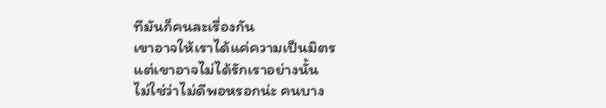ทีมันก็คนละเรื่องกัน
เขาอาจให้เราได้แค่ความเป็นมิตร
แต่เขาอาจไม่ได้รักเราอย่างนั้น
ไม่ใช่ว่าไม่ดีพอหรอกน่ะ คนบาง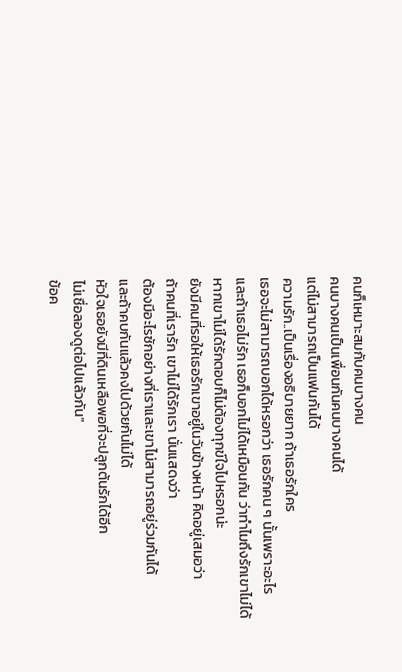คนก็เหมาะสมกับคนบางคน
คนบางคนเป็นเพื่อนกันคนบางคนได้
แต่ไม่สามารถเป็นแฟนกันได้
ความรัก..เป็นเรื่องอธิบายยาก ถ้าเธอรักใคร
เธอจะไม่สามารถบอกได้หรอกว่า เธอรักคน ๆ นั้นเพราะอะไร
และถ้าเธอไม่รัก เธอก็บอกไม่ได้เหมือนกัน ว่าทำไมถึงรักเขาไม่ได้
หากเขาไม่ได้รักตอบก็ไม่ต้องทุกข์ใจไปหรอกน่ะ
ยังมีคนที่รอให้เธอรักเขาอยู่ในวันข้างหน้า คิดอยู่เสมอว่า
ถ้าคนที่เรารัก เขาไม่ได้รักเรา นั่นแสดงว่า
ต้องมีอะไรซักอย่างที่เราและเขาไม่สามารถอยู่ร่วมกันได้
และถ้าคบกันแล้วคงไปด้วยกันไม่ได้
หัวใจเธอยังมีที่ดินเหลือพอที่จะปลูกต้นรักได้อีก
ไม่เชื่อลองดูต่อไปแล้วกัน"
ข้อค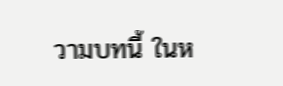วามบทนี้ ในห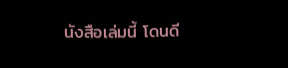นังสือเล่มนี้ โดนดี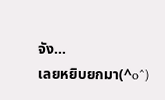จัง...
เลยหยิบยกมา(^o^)